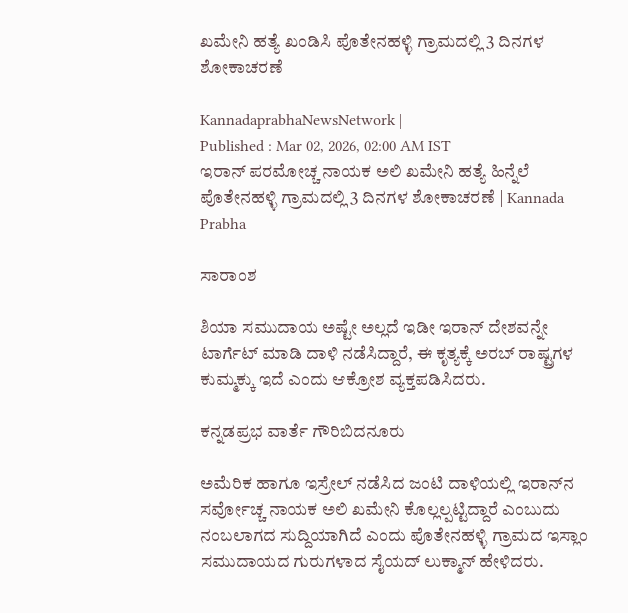ಖಮೇನಿ ಹತ್ಯೆ ಖಂಡಿಸಿ ಪೊತೇನಹಳ್ಳಿ ಗ್ರಾಮದಲ್ಲಿ 3 ದಿನಗಳ ಶೋಕಾಚರಣೆ

KannadaprabhaNewsNetwork |
Published : Mar 02, 2026, 02:00 AM IST
ಇರಾನ್ ಪರಮೋಚ್ಚ ನಾಯಕ ಅಲಿ ಖಮೇನಿ ಹತ್ಯೆ ಹಿನ್ನೆಲೆ ಪೊತೇನಹಳ್ಳಿ ಗ್ರಾಮದಲ್ಲಿ 3 ದಿನಗಳ ಶೋಕಾಚರಣೆ | Kannada Prabha

ಸಾರಾಂಶ

ಶಿಯಾ ಸಮುದಾಯ ಅಷ್ಟೇ ಅಲ್ಲದೆ ಇಡೀ ಇರಾನ್ ದೇಶವನ್ನೇ ಟಾರ್ಗೆಟ್ ಮಾಡಿ ದಾಳಿ ನಡೆಸಿದ್ದಾರೆ, ಈ ಕೃತ್ಯಕ್ಕೆ ಅರಬ್ ರಾಷ್ಟ್ರಗಳ ಕುಮ್ಮಕ್ಕು ಇದೆ ಎಂದು ಆಕ್ರೋಶ ವ್ಯಕ್ತಪಡಿಸಿದರು.

ಕನ್ನಡಪ್ರಭ ವಾರ್ತೆ ಗೌರಿಬಿದನೂರು

ಅಮೆರಿಕ ಹಾಗೂ ಇಸ್ರೇಲ್ ನಡೆಸಿದ ಜಂಟಿ ದಾಳಿಯಲ್ಲಿ ಇರಾನ್‌ನ ಸರ್ವೋಚ್ಚ ನಾಯಕ ಅಲಿ ಖಮೇನಿ ಕೊಲ್ಲಲ್ಪಟ್ಟಿದ್ದಾರೆ ಎಂಬುದು ನಂಬಲಾಗದ ಸುದ್ದಿಯಾಗಿದೆ ಎಂದು ಪೊತೇನಹಳ್ಳಿ ಗ್ರಾಮದ ಇಸ್ಲಾಂ ಸಮುದಾಯದ ಗುರುಗಳಾದ ಸೈಯದ್ ಲುಕ್ಮಾನ್ ಹೇಳಿದರು.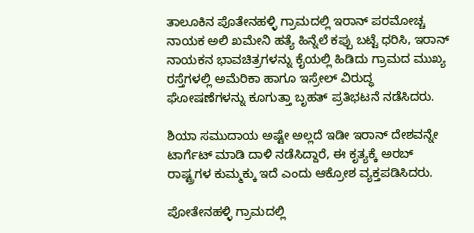ತಾಲೂಕಿನ ಪೊತೇನಹಳ್ಳಿ ಗ್ರಾಮದಲ್ಲಿ ಇರಾನ್ ಪರಮೋಚ್ಚ ನಾಯಕ ಅಲಿ ಖಮೇನಿ ಹತ್ಯೆ ಹಿನ್ನೆಲೆ ಕಪ್ಪು ಬಟ್ಟೆ ಧರಿಸಿ, ಇರಾನ್‌ ನಾಯಕನ ಭಾವಚಿತ್ರಗಳನ್ನು ಕೈಯಲ್ಲಿ ಹಿಡಿದು ಗ್ರಾಮದ ಮುಖ್ಯ ರಸ್ತೆಗಳಲ್ಲಿ ಅಮೆರಿಕಾ ಹಾಗೂ ಇಸ್ರೇಲ್ ವಿರುದ್ಧ ಘೋಷಣೆಗಳನ್ನು ಕೂಗುತ್ತಾ ಬೃಹತ್ ಪ್ರತಿಭಟನೆ ನಡೆಸಿದರು.

ಶಿಯಾ ಸಮುದಾಯ ಅಷ್ಟೇ ಅಲ್ಲದೆ ಇಡೀ ಇರಾನ್ ದೇಶವನ್ನೇ ಟಾರ್ಗೆಟ್ ಮಾಡಿ ದಾಳಿ ನಡೆಸಿದ್ದಾರೆ, ಈ ಕೃತ್ಯಕ್ಕೆ ಅರಬ್ ರಾಷ್ಟ್ರಗಳ ಕುಮ್ಮಕ್ಕು ಇದೆ ಎಂದು ಆಕ್ರೋಶ ವ್ಯಕ್ತಪಡಿಸಿದರು.

ಪೋತೇನಹಳ್ಳಿ ಗ್ರಾಮದಲ್ಲಿ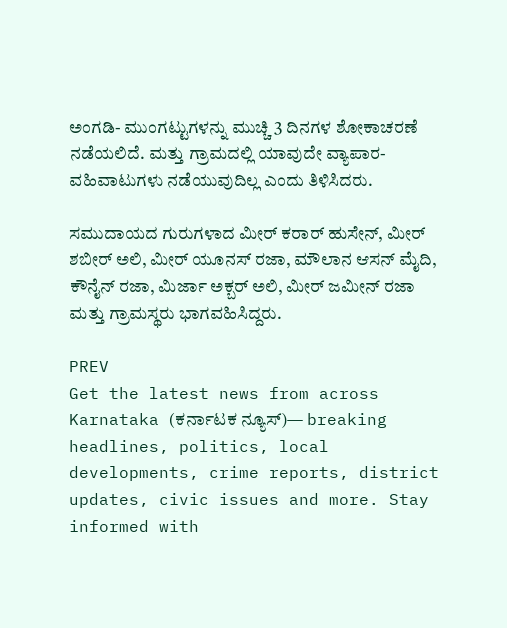ಅಂಗಡಿ- ಮುಂಗಟ್ಟುಗಳನ್ನು ಮುಚ್ಚಿ 3 ದಿನಗಳ ಶೋಕಾಚರಣೆ ನಡೆಯಲಿದೆ. ಮತ್ತು ಗ್ರಾಮದಲ್ಲಿ ಯಾವುದೇ ವ್ಯಾಪಾರ- ವಹಿವಾಟುಗಳು ನಡೆಯುವುದಿಲ್ಲ ಎಂದು ತಿಳಿಸಿದರು.

ಸಮುದಾಯದ ಗುರುಗಳಾದ ಮೀರ್ ಕರಾರ್ ಹುಸೇನ್, ಮೀರ್ ಶಬೀರ್ ಅಲಿ, ಮೀರ್ ಯೂನಸ್ ರಜಾ, ಮೌಲಾನ ಆಸನ್ ಮೈದಿ, ಕೌನೈನ್ ರಜಾ, ಮಿರ್ಜಾ ಅಕ್ಬರ್ ಅಲಿ, ಮೀರ್ ಜಮೀನ್ ರಜಾ ಮತ್ತು ಗ್ರಾಮಸ್ಥರು ಭಾಗವಹಿಸಿದ್ದರು.

PREV
Get the latest news from across Karnataka (ಕರ್ನಾಟಕ ನ್ಯೂಸ್)— breaking headlines, politics, local developments, crime reports, district updates, civic issues and more. Stay informed with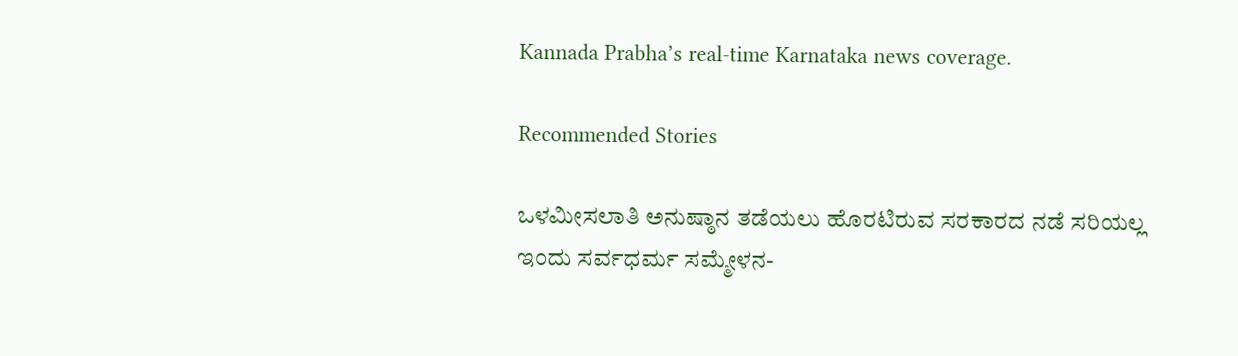Kannada Prabha’s real‑time Karnataka news coverage.

Recommended Stories

ಒಳಮೀಸಲಾತಿ ಅನುಷ್ಠಾನ ತಡೆಯಲು ಹೊರಟಿರುವ ಸರಕಾರದ ನಡೆ ಸರಿಯಲ್ಲ
ಇಂದು ಸರ್ವಧರ್ಮ ಸಮ್ಮೇಳನ-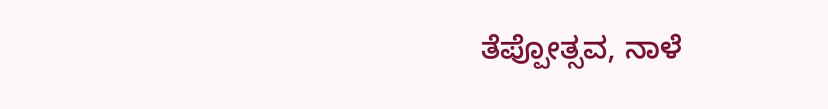ತೆಪ್ಪೋತ್ಸವ, ನಾಳೆ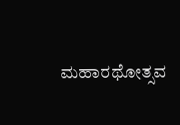ಮಹಾರಥೋತ್ಸವ